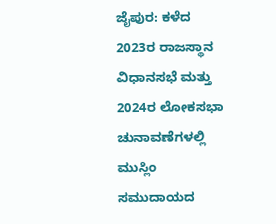ಜೈಪುರ: ಕಳೆದ 2023ರ ರಾಜಸ್ಥಾನ ವಿಧಾನಸಭೆ ಮತ್ತು 2024ರ ಲೋಕಸಭಾ ಚುನಾವಣೆಗಳಲ್ಲಿ ಮುಸ್ಲಿಂ ಸಮುದಾಯದ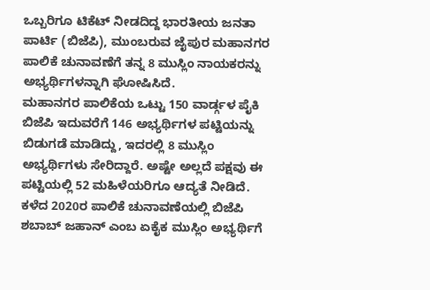ಒಬ್ಬರಿಗೂ ಟಿಕೆಟ್ ನೀಡದಿದ್ದ ಭಾರತೀಯ ಜನತಾ ಪಾರ್ಟಿ (ಬಿಜೆಪಿ), ಮುಂಬರುವ ಜೈಪುರ ಮಹಾನಗರ ಪಾಲಿಕೆ ಚುನಾವಣೆಗೆ ತನ್ನ 8 ಮುಸ್ಲಿಂ ನಾಯಕರನ್ನು ಅಭ್ಯರ್ಥಿಗಳನ್ನಾಗಿ ಘೋಷಿಸಿದೆ.
ಮಹಾನಗರ ಪಾಲಿಕೆಯ ಒಟ್ಟು 150 ವಾರ್ಡ್ಗಳ ಪೈಕಿ ಬಿಜೆಪಿ ಇದುವರೆಗೆ 146 ಅಭ್ಯರ್ಥಿಗಳ ಪಟ್ಟಿಯನ್ನು ಬಿಡುಗಡೆ ಮಾಡಿದ್ದು, ಇದರಲ್ಲಿ 8 ಮುಸ್ಲಿಂ ಅಭ್ಯರ್ಥಿಗಳು ಸೇರಿದ್ದಾರೆ. ಅಷ್ಟೇ ಅಲ್ಲದೆ ಪಕ್ಷವು ಈ ಪಟ್ಟಿಯಲ್ಲಿ 52 ಮಹಿಳೆಯರಿಗೂ ಆದ್ಯತೆ ನೀಡಿದೆ. ಕಳೆದ 2020ರ ಪಾಲಿಕೆ ಚುನಾವಣೆಯಲ್ಲಿ ಬಿಜೆಪಿ ಶಬಾಬ್ ಜಹಾನ್ ಎಂಬ ಏಕೈಕ ಮುಸ್ಲಿಂ ಅಭ್ಯರ್ಥಿಗೆ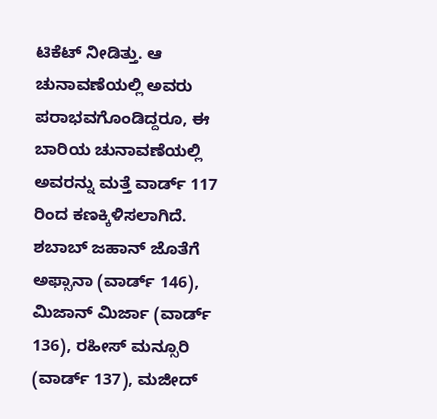ಟಿಕೆಟ್ ನೀಡಿತ್ತು. ಆ ಚುನಾವಣೆಯಲ್ಲಿ ಅವರು ಪರಾಭವಗೊಂಡಿದ್ದರೂ, ಈ ಬಾರಿಯ ಚುನಾವಣೆಯಲ್ಲಿ ಅವರನ್ನು ಮತ್ತೆ ವಾರ್ಡ್ 117 ರಿಂದ ಕಣಕ್ಕಿಳಿಸಲಾಗಿದೆ.
ಶಬಾಬ್ ಜಹಾನ್ ಜೊತೆಗೆ ಅಫ್ಸಾನಾ (ವಾರ್ಡ್ 146), ಮಿಜಾನ್ ಮಿರ್ಜಾ (ವಾರ್ಡ್ 136), ರಹೀಸ್ ಮನ್ಸೂರಿ (ವಾರ್ಡ್ 137), ಮಜೀದ್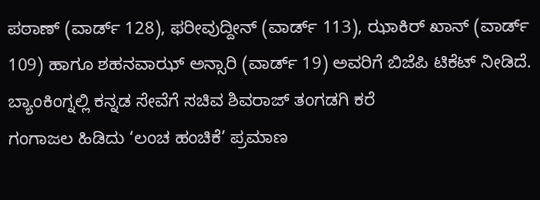ಪಠಾಣ್ (ವಾರ್ಡ್ 128), ಫರೀವುದ್ದೀನ್ (ವಾರ್ಡ್ 113), ಝಾಕಿರ್ ಖಾನ್ (ವಾರ್ಡ್ 109) ಹಾಗೂ ಶಹನವಾಝ್ ಅನ್ಸಾರಿ (ವಾರ್ಡ್ 19) ಅವರಿಗೆ ಬಿಜೆಪಿ ಟಿಕೆಟ್ ನೀಡಿದೆ.
ಬ್ಯಾಂಕಿಂಗ್ನಲ್ಲಿ ಕನ್ನಡ ಸೇವೆಗೆ ಸಚಿವ ಶಿವರಾಜ್ ತಂಗಡಗಿ ಕರೆ
ಗಂಗಾಜಲ ಹಿಡಿದು ‘ಲಂಚ ಹಂಚಿಕೆ’ ಪ್ರಮಾಣ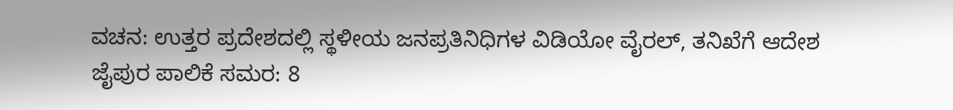ವಚನ: ಉತ್ತರ ಪ್ರದೇಶದಲ್ಲಿ ಸ್ಥಳೀಯ ಜನಪ್ರತಿನಿಧಿಗಳ ವಿಡಿಯೋ ವೈರಲ್, ತನಿಖೆಗೆ ಆದೇಶ
ಜೈಪುರ ಪಾಲಿಕೆ ಸಮರ: 8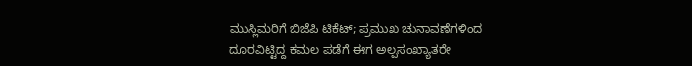ಮುಸ್ಲಿಮರಿಗೆ ಬಿಜೆಪಿ ಟಿಕೆಟ್; ಪ್ರಮುಖ ಚುನಾವಣೆಗಳಿಂದ ದೂರವಿಟ್ಟಿದ್ದ ಕಮಲ ಪಡೆಗೆ ಈಗ ಅಲ್ಪಸಂಖ್ಯಾತರೇ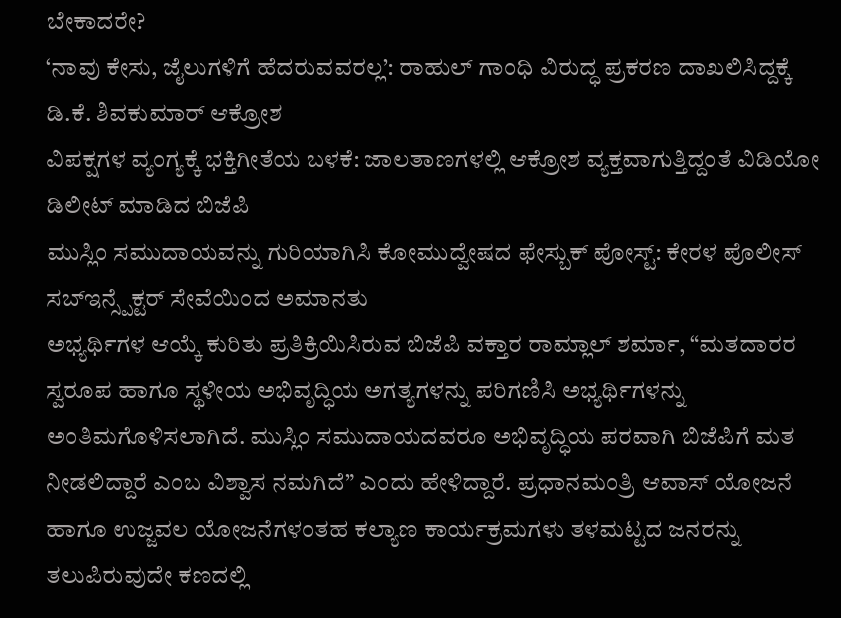ಬೇಕಾದರೇ?
‘ನಾವು ಕೇಸು, ಜೈಲುಗಳಿಗೆ ಹೆದರುವವರಲ್ಲ’: ರಾಹುಲ್ ಗಾಂಧಿ ವಿರುದ್ಧ ಪ್ರಕರಣ ದಾಖಲಿಸಿದ್ದಕ್ಕೆ ಡಿ.ಕೆ. ಶಿವಕುಮಾರ್ ಆಕ್ರೋಶ
ವಿಪಕ್ಷಗಳ ವ್ಯಂಗ್ಯಕ್ಕೆ ಭಕ್ತಿಗೀತೆಯ ಬಳಕೆ: ಜಾಲತಾಣಗಳಲ್ಲಿ ಆಕ್ರೋಶ ವ್ಯಕ್ತವಾಗುತ್ತಿದ್ದಂತೆ ವಿಡಿಯೋ ಡಿಲೀಟ್ ಮಾಡಿದ ಬಿಜೆಪಿ
ಮುಸ್ಲಿಂ ಸಮುದಾಯವನ್ನು ಗುರಿಯಾಗಿಸಿ ಕೋಮುದ್ವೇಷದ ಫೇಸ್ಬುಕ್ ಪೋಸ್ಟ್: ಕೇರಳ ಪೊಲೀಸ್ ಸಬ್ಇನ್ಸ್ಪೆಕ್ಟರ್ ಸೇವೆಯಿಂದ ಅಮಾನತು
ಅಭ್ಯರ್ಥಿಗಳ ಆಯ್ಕೆ ಕುರಿತು ಪ್ರತಿಕ್ರಿಯಿಸಿರುವ ಬಿಜೆಪಿ ವಕ್ತಾರ ರಾಮ್ಲಾಲ್ ಶರ್ಮಾ, “ಮತದಾರರ ಸ್ವರೂಪ ಹಾಗೂ ಸ್ಥಳೀಯ ಅಭಿವೃದ್ಧಿಯ ಅಗತ್ಯಗಳನ್ನು ಪರಿಗಣಿಸಿ ಅಭ್ಯರ್ಥಿಗಳನ್ನು ಅಂತಿಮಗೊಳಿಸಲಾಗಿದೆ. ಮುಸ್ಲಿಂ ಸಮುದಾಯದವರೂ ಅಭಿವೃದ್ಧಿಯ ಪರವಾಗಿ ಬಿಜೆಪಿಗೆ ಮತ ನೀಡಲಿದ್ದಾರೆ ಎಂಬ ವಿಶ್ವಾಸ ನಮಗಿದೆ” ಎಂದು ಹೇಳಿದ್ದಾರೆ. ಪ್ರಧಾನಮಂತ್ರಿ ಆವಾಸ್ ಯೋಜನೆ ಹಾಗೂ ಉಜ್ಜವಲ ಯೋಜನೆಗಳಂತಹ ಕಲ್ಯಾಣ ಕಾರ್ಯಕ್ರಮಗಳು ತಳಮಟ್ಟದ ಜನರನ್ನು ತಲುಪಿರುವುದೇ ಕಣದಲ್ಲಿ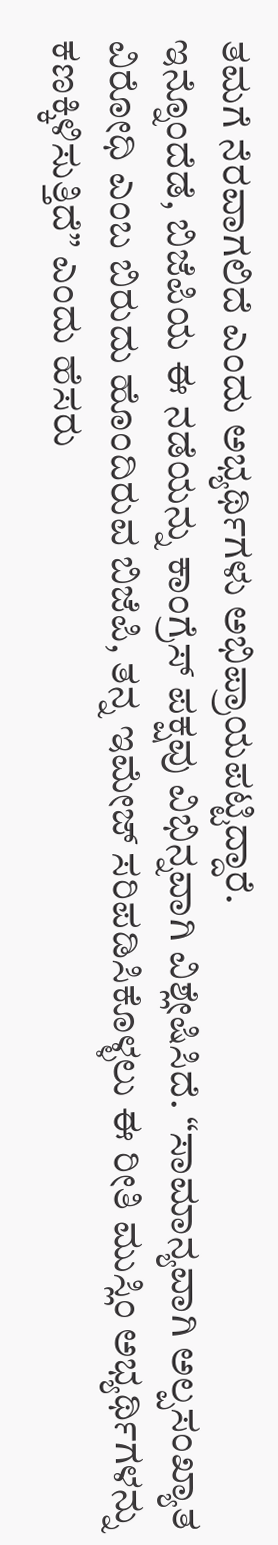ತಮಗೆ ನೆರವಾಗಲಿದೆ ಎಂದು ಅಭ್ಯರ್ಥಿಗಳು ಅಭಿಪ್ರಾಯಪಟ್ಟಿದ್ದಾರೆ.
ಇನ್ನೊಂದೆಡೆ, ಬಿಜೆಪಿಯ ಈ ನಡೆಯನ್ನು ಕಾಂಗ್ರೆಸ್ ಪಕ್ಷವು ವಿಭಿನ್ನವಾಗಿ ವಿಶ್ಲೇಷಿಸಿದೆ. “ಸಾಮಾನ್ಯವಾಗಿ ಅಲ್ಪಸಂಖ್ಯಾತ ವಿರೋಧಿ ಎಂಬ ಬಿರುದು ಹೊಂದಿರುವ ಬಿಜೆಪಿ, ತನ್ನ ಇಮೇಜ್ ಸರಿಪಡಿಸಿಕೊಳ್ಳಲು ಈ ರೀತಿ ಮುಸ್ಲಿಂ ಅಭ್ಯರ್ಥಿಗಳನ್ನು ಕಣಕ್ಕಿಳಿಸುತ್ತಿದೆ” ಎಂದು ಹೆಸರು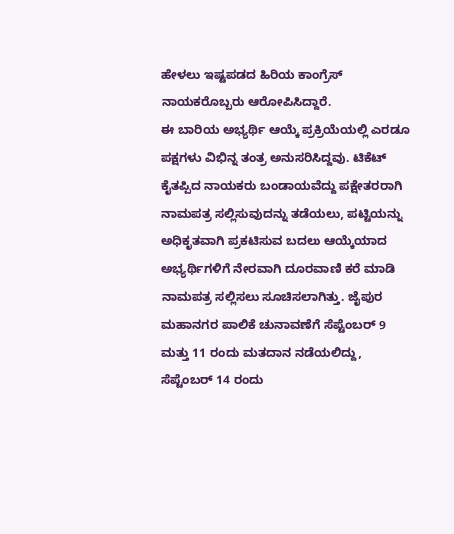ಹೇಳಲು ಇಷ್ಟಪಡದ ಹಿರಿಯ ಕಾಂಗ್ರೆಸ್ ನಾಯಕರೊಬ್ಬರು ಆರೋಪಿಸಿದ್ದಾರೆ.
ಈ ಬಾರಿಯ ಅಭ್ಯರ್ಥಿ ಆಯ್ಕೆ ಪ್ರಕ್ರಿಯೆಯಲ್ಲಿ ಎರಡೂ ಪಕ್ಷಗಳು ವಿಭಿನ್ನ ತಂತ್ರ ಅನುಸರಿಸಿದ್ದವು. ಟಿಕೆಟ್ ಕೈತಪ್ಪಿದ ನಾಯಕರು ಬಂಡಾಯವೆದ್ದು ಪಕ್ಷೇತರರಾಗಿ ನಾಮಪತ್ರ ಸಲ್ಲಿಸುವುದನ್ನು ತಡೆಯಲು, ಪಟ್ಟಿಯನ್ನು ಅಧಿಕೃತವಾಗಿ ಪ್ರಕಟಿಸುವ ಬದಲು ಆಯ್ಕೆಯಾದ ಅಭ್ಯರ್ಥಿಗಳಿಗೆ ನೇರವಾಗಿ ದೂರವಾಣಿ ಕರೆ ಮಾಡಿ ನಾಮಪತ್ರ ಸಲ್ಲಿಸಲು ಸೂಚಿಸಲಾಗಿತ್ತು. ಜೈಪುರ ಮಹಾನಗರ ಪಾಲಿಕೆ ಚುನಾವಣೆಗೆ ಸೆಪ್ಟೆಂಬರ್ 9 ಮತ್ತು 11 ರಂದು ಮತದಾನ ನಡೆಯಲಿದ್ದು, ಸೆಪ್ಟೆಂಬರ್ 14 ರಂದು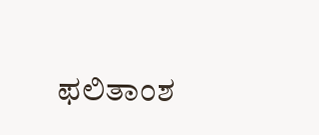ಫಲಿತಾಂಶ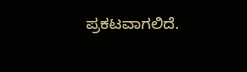ಪ್ರಕಟವಾಗಲಿದೆ.